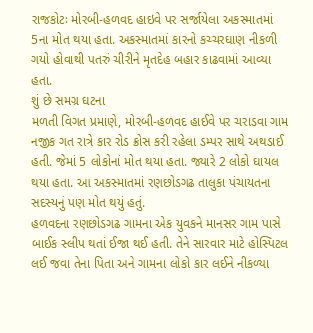રાજકોટઃ મોરબી-હળવદ હાઇવે પર સર્જાયેલા અકસ્માતમાં 5ના મોત થયા હતા. અકસ્માતમાં કારનો કચ્ચરઘાણ નીકળી ગયો હોવાથી પતરું ચીરીને મૃતદેહ બહાર કાઢવામાં આવ્યા હતા.
શું છે સમગ્ર ઘટના
મળતી વિગત પ્રમાણે, મોરબી-હળવદ હાઈવે પર ચરાડવા ગામ નજીક ગત રાત્રે કાર રોડ ક્રોસ કરી રહેલા ડમ્પર સાથે અથડાઈ હતી. જેમાં 5 લોકોનાં મોત થયા હતા. જ્યારે 2 લોકો ઘાયલ થયા હતા. આ અકસ્માતમાં રણછોડગઢ તાલુકા પંચાયતના સદસ્યનું પણ મોત થયું હતું.
હળવદના રણછોડગઢ ગામના એક યુવકને માનસર ગામ પાસે બાઈક સ્લીપ થતાં ઈજા થઈ હતી. તેને સારવાર માટે હોસ્પિટલ લઈ જવા તેના પિતા અને ગામના લોકો કાર લઈને નીકળ્યા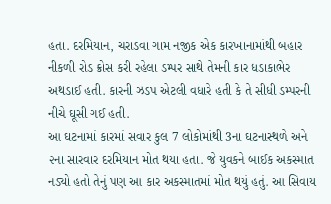હતા. દરમિયાન, ચરાડવા ગામ નજીક એક કારખાનામાંથી બહાર નીકળી રોડ ક્રોસ કરી રહેલા ડમ્પર સાથે તેમની કાર ધડાકાભેર અથડાઈ હતી. કારની ઝડપ એટલી વધારે હતી કે તે સીધી ડમ્પરની નીચે ઘૂસી ગઈ હતી.
આ ઘટનામાં કારમાં સવાર કુલ 7 લોકોમાંથી 3ના ઘટનાસ્થળે અને ૨ના સારવાર દરમિયાન મોત થયા હતા. જે યુવકને બાઈક અકસ્માત નડ્યો હતો તેનું પણ આ કાર અકસ્માતમાં મોત થયું હતું. આ સિવાય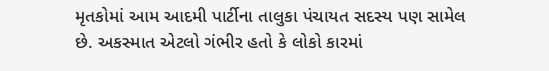મૃતકોમાં આમ આદમી પાર્ટીના તાલુકા પંચાયત સદસ્ય પણ સામેલ છે. અકસ્માત એટલો ગંભીર હતો કે લોકો કારમાં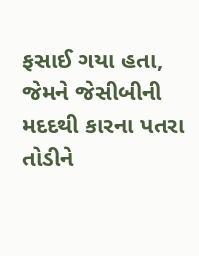ફસાઈ ગયા હતા, જેમને જેસીબીની મદદથી કારના પતરા તોડીને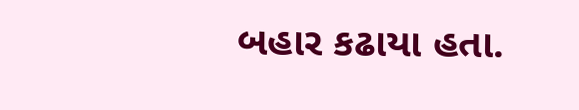બહાર કઢાયા હતા.